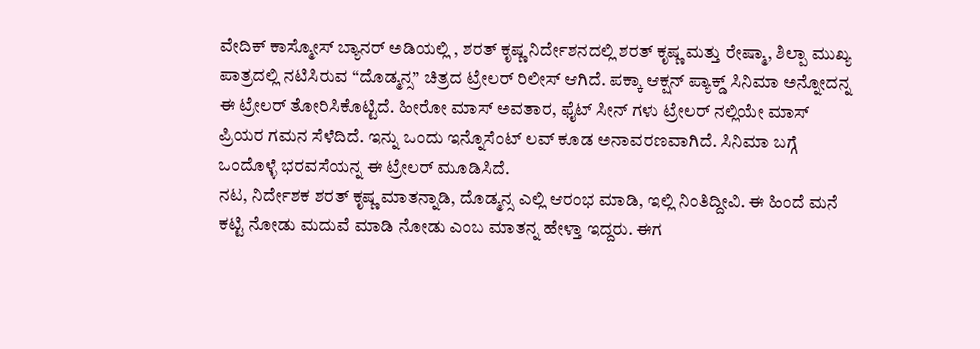ವೇದಿಕ್ ಕಾಸ್ಮೋಸ್ ಬ್ಯಾನರ್ ಅಡಿಯಲ್ಲಿ , ಶರತ್ ಕೃಷ್ಣ ನಿರ್ದೇಶನದಲ್ಲಿ ಶರತ್ ಕೃಷ್ಣ ಮತ್ತು ರೇಷ್ಮಾ, ಶಿಲ್ಪಾ ಮುಖ್ಯ ಪಾತ್ರದಲ್ಲಿ ನಟಿಸಿರುವ “ದೊಡ್ಮನ್ಸ” ಚಿತ್ರದ ಟ್ರೇಲರ್ ರಿಲೀಸ್ ಆಗಿದೆ. ಪಕ್ಕಾ ಆಕ್ಷನ್ ಪ್ಯಾಕ್ಡ್ ಸಿನಿಮಾ ಅನ್ನೋದನ್ನ ಈ ಟ್ರೇಲರ್ ತೋರಿಸಿಕೊಟ್ಟಿದೆ. ಹೀರೋ ಮಾಸ್ ಅವತಾರ, ಫೈಟ್ ಸೀನ್ ಗಳು ಟ್ರೇಲರ್ ನಲ್ಲಿಯೇ ಮಾಸ್ ಪ್ರಿಯರ ಗಮನ ಸೆಳೆದಿದೆ. ಇನ್ನು ಒಂದು ಇನ್ನೊಸೆಂಟ್ ಲವ್ ಕೂಡ ಅನಾವರಣವಾಗಿದೆ. ಸಿನಿಮಾ ಬಗ್ಗೆ ಒಂದೊಳ್ಳೆ ಭರವಸೆಯನ್ನ ಈ ಟ್ರೇಲರ್ ಮೂಡಿಸಿದೆ.
ನಟ, ನಿರ್ದೇಶಕ ಶರತ್ ಕೃಷ್ಣ ಮಾತನ್ನಾಡಿ, ದೊಡ್ಮನ್ಸ ಎಲ್ಲಿ ಆರಂಭ ಮಾಡಿ, ಇಲ್ಲಿ ನಿಂತಿದ್ದೀವಿ. ಈ ಹಿಂದೆ ಮನೆ ಕಟ್ಟಿ ನೋಡು ಮದುವೆ ಮಾಡಿ ನೋಡು ಎಂಬ ಮಾತನ್ನ ಹೇಳ್ತಾ ಇದ್ದರು. ಈಗ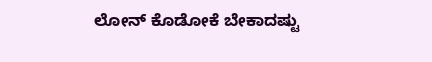ಲೋನ್ ಕೊಡೋಕೆ ಬೇಕಾದಷ್ಟು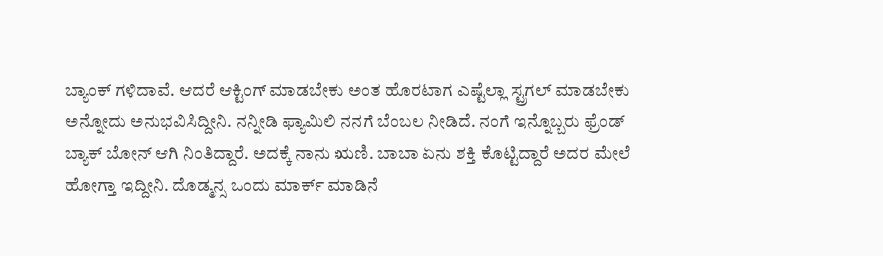ಬ್ಯಾಂಕ್ ಗಳಿದಾವೆ. ಆದರೆ ಆಕ್ಟಿಂಗ್ ಮಾಡಬೇಕು ಅಂತ ಹೊರಟಾಗ ಎಷ್ಟೆಲ್ಲಾ ಸ್ಟ್ರಗಲ್ ಮಾಡಬೇಕು ಅನ್ನೋದು ಅನುಭವಿಸಿದ್ದೀನಿ. ನನ್ನೀಡಿ ಫ್ಯಾಮಿಲಿ ನನಗೆ ಬೆಂಬಲ ನೀಡಿದೆ. ನಂಗೆ ಇನ್ನೊಬ್ಬರು ಫ್ರೆಂಡ್ ಬ್ಯಾಕ್ ಬೋನ್ ಆಗಿ ನಿಂತಿದ್ದಾರೆ. ಅದಕ್ಕೆ ನಾನು ಋಣಿ. ಬಾಬಾ ಏನು ಶಕ್ತಿ ಕೊಟ್ಟಿದ್ದಾರೆ ಅದರ ಮೇಲೆ ಹೋಗ್ತಾ ಇದ್ದೀನಿ. ದೊಡ್ಮನ್ಸ ಒಂದು ಮಾರ್ಕ್ ಮಾಡಿನೆ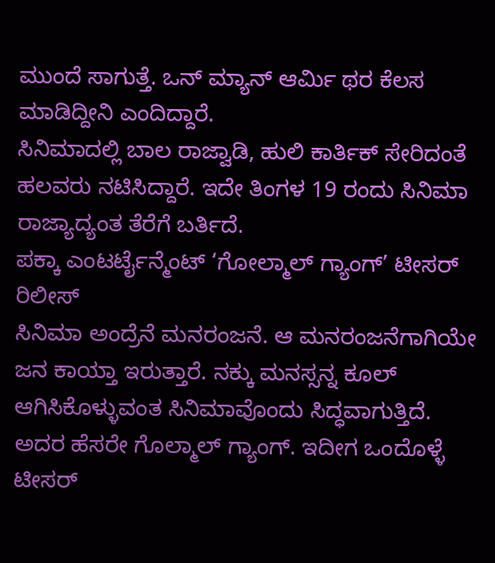ಮುಂದೆ ಸಾಗುತ್ತೆ. ಒನ್ ಮ್ಯಾನ್ ಆರ್ಮಿ ಥರ ಕೆಲಸ ಮಾಡಿದ್ದೀನಿ ಎಂದಿದ್ದಾರೆ.
ಸಿನಿಮಾದಲ್ಲಿ ಬಾಲ ರಾಜ್ವಾಡಿ, ಹುಲಿ ಕಾರ್ತಿಕ್ ಸೇರಿದಂತೆ ಹಲವರು ನಟಿಸಿದ್ದಾರೆ. ಇದೇ ತಿಂಗಳ 19 ರಂದು ಸಿನಿಮಾ ರಾಜ್ಯಾದ್ಯಂತ ತೆರೆಗೆ ಬರ್ತಿದೆ.
ಪಕ್ಕಾ ಎಂಟರ್ಟೈನ್ಮೆಂಟ್ ‘ಗೋಲ್ಮಾಲ್ ಗ್ಯಾಂಗ್’ ಟೀಸರ್ ರಿಲೀಸ್
ಸಿನಿಮಾ ಅಂದ್ರೆನೆ ಮನರಂಜನೆ. ಆ ಮನರಂಜನೆಗಾಗಿಯೇ ಜನ ಕಾಯ್ತಾ ಇರುತ್ತಾರೆ. ನಕ್ಕು ಮನಸ್ಸನ್ನ ಕೂಲ್ ಆಗಿಸಿಕೊಳ್ಳುವಂತ ಸಿನಿಮಾವೊಂದು ಸಿದ್ಧವಾಗುತ್ತಿದೆ. ಅದರ ಹೆಸರೇ ಗೊಲ್ಮಾಲ್ ಗ್ಯಾಂಗ್. ಇದೀಗ ಒಂದೊಳ್ಳೆ ಟೀಸರ್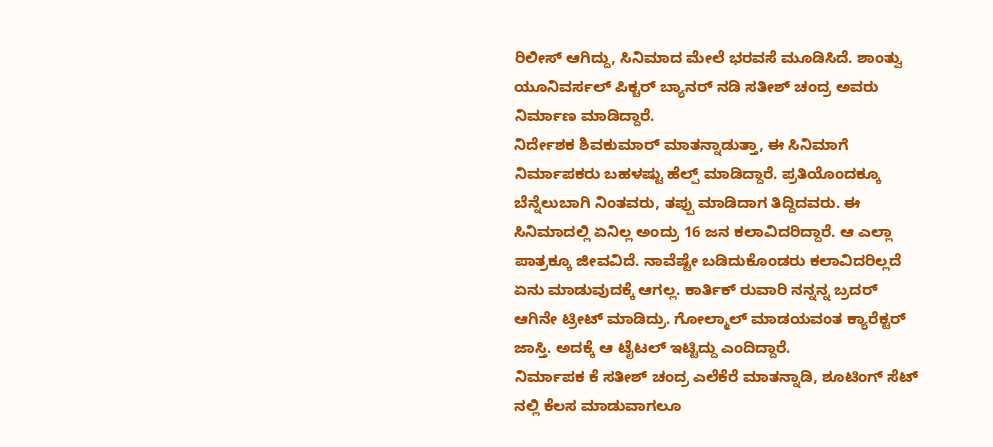ರಿಲೀಸ್ ಆಗಿದ್ದು, ಸಿನಿಮಾದ ಮೇಲೆ ಭರವಸೆ ಮೂಡಿಸಿದೆ. ಶಾಂತ್ವು ಯೂನಿವರ್ಸಲ್ ಪಿಕ್ಚರ್ ಬ್ಯಾನರ್ ನಡಿ ಸತೀಶ್ ಚಂದ್ರ ಅವರು ನಿರ್ಮಾಣ ಮಾಡಿದ್ದಾರೆ.
ನಿರ್ದೇಶಕ ಶಿವಕುಮಾರ್ ಮಾತನ್ನಾಡುತ್ತಾ, ಈ ಸಿನಿಮಾಗೆ ನಿರ್ಮಾಪಕರು ಬಹಳಷ್ಟು ಹೆಲ್ಪ್ ಮಾಡಿದ್ದಾರೆ. ಪ್ರತಿಯೊಂದಕ್ಕೂ ಬೆನ್ನೆಲುಬಾಗಿ ನಿಂತವರು, ತಪ್ಪು ಮಾಡಿದಾಗ ತಿದ್ದಿದವರು. ಈ ಸಿನಿಮಾದಲ್ಲಿ ಏನಿಲ್ಲ ಅಂದ್ರು 16 ಜನ ಕಲಾವಿದರಿದ್ದಾರೆ. ಆ ಎಲ್ಲಾ ಪಾತ್ರಕ್ಕೂ ಜೀವವಿದೆ. ನಾವೆಷ್ಟೇ ಬಡಿದುಕೊಂಡರು ಕಲಾವಿದರಿಲ್ಲದೆ ಏನು ಮಾಡುವುದಕ್ಕೆ ಆಗಲ್ಲ. ಕಾರ್ತಿಕ್ ರುವಾರಿ ನನ್ನನ್ನ ಬ್ರದರ್ ಆಗಿನೇ ಟ್ರೀಟ್ ಮಾಡಿದ್ರು. ಗೋಲ್ಮಾಲ್ ಮಾಡಯವಂತ ಕ್ಯಾರೆಕ್ಟರ್ ಜಾಸ್ತಿ. ಅದಕ್ಕೆ ಆ ಟೈಟಲ್ ಇಟ್ಟಿದ್ದು ಎಂದಿದ್ದಾರೆ.
ನಿರ್ಮಾಪಕ ಕೆ ಸತೀಶ್ ಚಂದ್ರ ಎಲೆಕೆರೆ ಮಾತನ್ನಾಡಿ, ಶೂಟಿಂಗ್ ಸೆಟ್ ನಲ್ಲಿ ಕೆಲಸ ಮಾಡುವಾಗಲೂ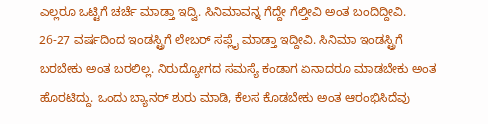ಎಲ್ಲರೂ ಒಟ್ಟಿಗೆ ಚರ್ಚೆ ಮಾಡ್ತಾ ಇದ್ವಿ. ಸಿನಿಮಾವನ್ನ ಗೆದ್ದೇ ಗೆಲ್ತೀವಿ ಅಂತ ಬಂದಿದ್ದೀವಿ. 26-27 ವರ್ಷದಿಂದ ಇಂಡಸ್ಟ್ರಿಗೆ ಲೇಬರ್ ಸಪ್ಲೈ ಮಾಡ್ತಾ ಇದ್ದೀವಿ. ಸಿನಿಮಾ ಇಂಡಸ್ಟ್ರಿಗೆ ಬರಬೇಕು ಅಂತ ಬರಲಿಲ್ಲ. ನಿರುದ್ಯೋಗದ ಸಮಸ್ಯೆ ಕಂಡಾಗ ಏನಾದರೂ ಮಾಡಬೇಕು ಅಂತ ಹೊರಟಿದ್ದು. ಒಂದು ಬ್ಯಾನರ್ ಶುರು ಮಾಡಿ, ಕೆಲಸ ಕೊಡಬೇಕು ಅಂತ ಆರಂಭಿಸಿದೆವು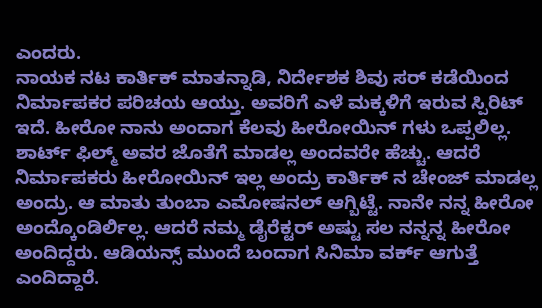ಎಂದರು.
ನಾಯಕ ನಟ ಕಾರ್ತಿಕ್ ಮಾತನ್ನಾಡಿ, ನಿರ್ದೇಶಕ ಶಿವು ಸರ್ ಕಡೆಯಿಂದ ನಿರ್ಮಾಪಕರ ಪರಿಚಯ ಆಯ್ತು. ಅವರಿಗೆ ಎಳೆ ಮಕ್ಕಳಿಗೆ ಇರುವ ಸ್ಪಿರಿಟ್ ಇದೆ. ಹೀರೋ ನಾನು ಅಂದಾಗ ಕೆಲವು ಹೀರೋಯಿನ್ ಗಳು ಒಪ್ಪಲಿಲ್ಲ. ಶಾರ್ಟ್ ಫಿಲ್ಮ್ ಅವರ ಜೊತೆಗೆ ಮಾಡಲ್ಲ ಅಂದವರೇ ಹೆಚ್ಚು. ಆದರೆ ನಿರ್ಮಾಪಕರು ಹೀರೋಯಿನ್ ಇಲ್ಲ ಅಂದ್ರು ಕಾರ್ತಿಕ್ ನ ಚೇಂಜ್ ಮಾಡಲ್ಲ ಅಂದ್ರು. ಆ ಮಾತು ತುಂಬಾ ಎಮೋಷನಲ್ ಆಗ್ಬಿಟ್ಟೆ. ನಾನೇ ನನ್ನ ಹೀರೋ ಅಂದ್ಕೊಂಡಿರ್ಲಿಲ್ಲ. ಆದರೆ ನಮ್ಮ ಡೈರೆಕ್ಟರ್ ಅಷ್ಟು ಸಲ ನನ್ನನ್ನ ಹೀರೋ ಅಂದಿದ್ದರು. ಆಡಿಯನ್ಸ್ ಮುಂದೆ ಬಂದಾಗ ಸಿನಿಮಾ ವರ್ಕ್ ಆಗುತ್ತೆ ಎಂದಿದ್ದಾರೆ.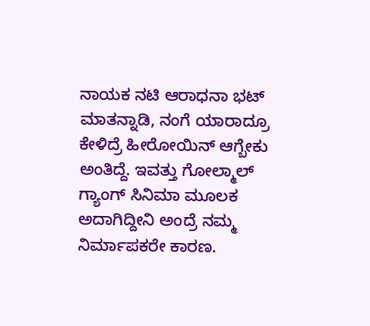ನಾಯಕ ನಟಿ ಆರಾಧನಾ ಭಟ್ ಮಾತನ್ನಾಡಿ, ನಂಗೆ ಯಾರಾದ್ರೂ ಕೇಳಿದ್ರೆ ಹೀರೋಯಿನ್ ಆಗ್ಬೇಕು ಅಂತಿದ್ದೆ. ಇವತ್ತು ಗೋಲ್ಮಾಲ್ ಗ್ಯಾಂಗ್ ಸಿನಿಮಾ ಮೂಲಕ ಅದಾಗಿದ್ದೀನಿ ಅಂದ್ರೆ ನಮ್ಮ ನಿರ್ಮಾಪಕರೇ ಕಾರಣ.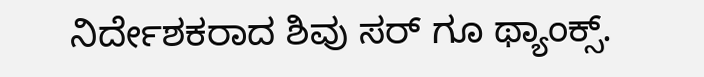ನಿರ್ದೇಶಕರಾದ ಶಿವು ಸರ್ ಗೂ ಥ್ಯಾಂಕ್ಸ್.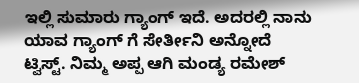ಇಲ್ಲಿ ಸುಮಾರು ಗ್ಯಾಂಗ್ ಇದೆ. ಅದರಲ್ಲಿ ನಾನು ಯಾವ ಗ್ಯಾಂಗ್ ಗೆ ಸೇರ್ತೀನಿ ಅನ್ನೋದೆ ಟ್ವಿಸ್ಟ್. ನಿಮ್ಮ ಅಪ್ಪ ಆಗಿ ಮಂಡ್ಯ ರಮೇಶ್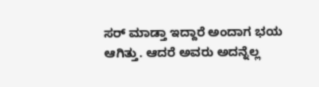ಸರ್ ಮಾಡ್ತಾ ಇದ್ದಾರೆ ಅಂದಾಗ ಭಯ ಆಗಿತ್ತು. ಆದರೆ ಅವರು ಅದನ್ನೆಲ್ಲ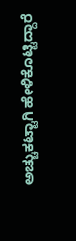ಅಚ್ಚುಕಟ್ಟಾಗಿ ಹೇಳಿಕೊಟ್ಟಿದ್ದಾರೆ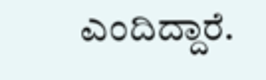ಎಂದಿದ್ದಾರೆ.